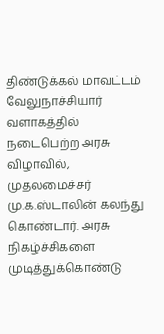திண்டுக்கல் மாவட்டம் வேலுநாச்சியார் வளாகத்தில் நடைபெற்ற அரசு விழாவில், முதலமைச்சர் மு.க.ஸ்டாலின் கலந்து கொண்டார். அரசு நிகழ்ச்சிகளை முடித்துக்கொண்டு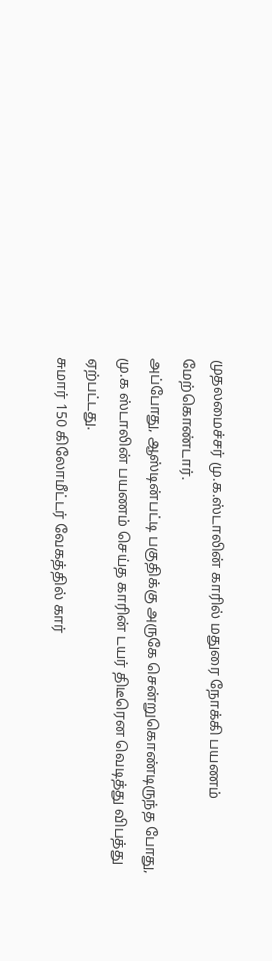முதலமைச்சர் மு.க.ஸ்டாலின் காரில் மதுரை நோக்கி பயணம் மேற்கொண்டார்.
அப்போது, ஆஸ்டின்பட்டி பகுதிக்கு அருகே சென்றுகொண்டிருந்த போது, மு.க ஸ்டாலின் பயணம் செய்த காரின் டயர் திடீரென வெடித்து விபத்து ஏற்பட்டது.
சுமார் 150 கிலோமீட்டர் வேகத்தில் கார்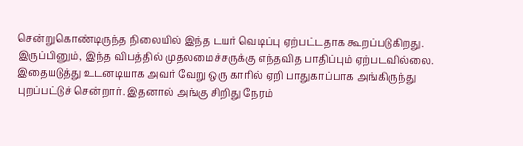சென்றுகொண்டிருந்த நிலையில் இந்த டயர் வெடிப்பு ஏற்பட்டதாக கூறப்படுகிறது. இருப்பினும், இந்த விபத்தில் முதலமைச்சருக்கு எந்தவித பாதிப்பும் ஏற்படவில்லை. இதையடுத்து உடனடியாக அவர் வேறு ஒரு காரில் ஏறி பாதுகாப்பாக அங்கிருந்து புறப்பட்டுச் சென்றார். இதனால் அங்கு சிறிது நேரம்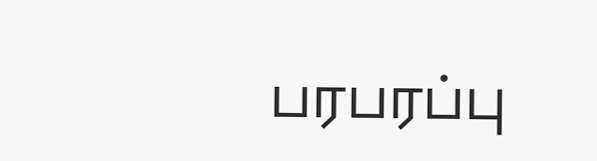பரபரப்பு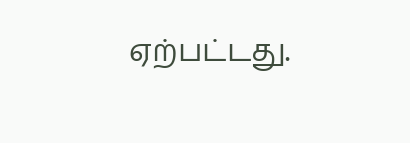ஏற்பட்டது.